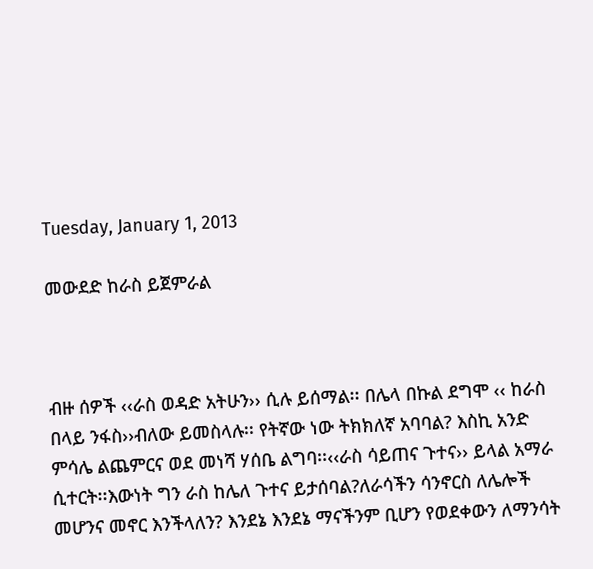Tuesday, January 1, 2013

መውደድ ከራስ ይጀምራል



ብዙ ሰዎች ‹‹ራስ ወዳድ አትሁን›› ሲሉ ይሰማል፡፡ በሌላ በኩል ደግሞ ‹‹ ከራስ በላይ ንፋስ››ብለው ይመስላሉ፡፡ የትኛው ነው ትክክለኛ አባባል? እስኪ አንድ ምሳሌ ልጨምርና ወደ መነሻ ሃሰቤ ልግባ፡፡‹‹ራስ ሳይጠና ጉተና›› ይላል አማራ  ሲተርት፡፡እውነት ግን ራስ ከሌለ ጉተና ይታሰባል?ለራሳችን ሳንኖርስ ለሌሎች መሆንና መኖር እንችላለን? እንደኔ እንደኔ ማናችንም ቢሆን የወደቀውን ለማንሳት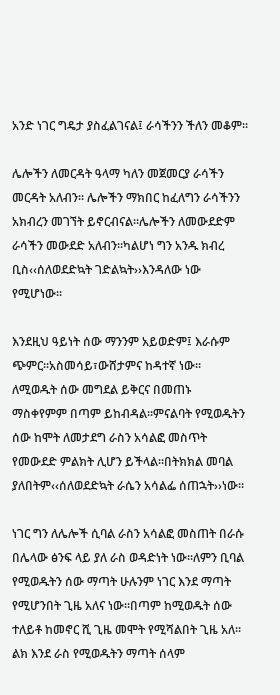አንድ ነገር ግዴታ ያስፈልገናል፤ ራሳችንን ችለን መቆም፡፡

ሌሎችን ለመርዳት ዓላማ ካለን መጀመርያ ራሳችን መርዳት አለብን፡፡ ሌሎችን ማክበር ከፈለግን ራሳችንን አክብረን መገኘት ይኖርብናል፡፡ሌሎችን ለመውደድም ራሳችን መውደድ አለብን፡፡ካልሆነ ግን አንዱ ክብረ ቢስ‹‹ሰለወደድኳት ገድልኳት››እንዳለው ነው የሚሆነው፡፡

እንደዚህ ዓይነት ሰው ማንንም አይወድም፤ እራሱም ጭምር፡፡አስመሳይ፣ውሸታምና ከዳተኛ ነው፡፡ ለሚወዱት ሰው መግደል ይቅርና በመጠኑ ማስቀየምም በጣም ይከብዳል፡፡ምናልባት የሚወዱትን ሰው ከሞት ለመታደግ ራስን አሳልፎ መስጥት የመውደድ ምልክት ሊሆን ይችላል፡፡በትክክል መባል ያለበትም‹‹ሰለወደድኳት ራሴን አሳልፌ ሰጠኋት››ነው፡፡

ነገር ግን ለሌሎች ሲባል ራስን አሳልፎ መስጠት በራሱ በሌላው ፅንፍ ላይ ያለ ራስ ወዳድነት ነው፡፡ለምን ቢባል የሚወዱትን ሰው ማጣት ሁሉንም ነገር እንደ ማጣት የሚሆንበት ጊዜ አለና ነው፡፡በጣም ከሚወዱት ሰው ተለይቶ ከመኖር ሺ ጊዜ መሞት የሚሻልበት ጊዜ አለ፡፡ልክ እንደ ራስ የሚወዱትን ማጣት ሰላም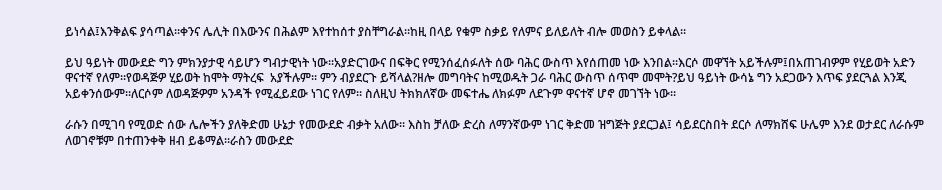ይነሳል፤እንቅልፍ ያሳጣል፡፡ቀንና ሌሊት በእውንና በሕልም እየተከሰተ ያስቸግራል፡፡ከዚ በላይ የቁም ስቃይ የለምና ይለይለት ብሎ መወስን ይቀላል፡፡

ይህ ዓይነት መውደድ ግን ምክንያታዊ ሳይሆን ግብታዊነት ነው፡፡አያድርገውና በፍቅር የሚንሰፈሰፉለት ሰው ባሕር ውስጥ እየሰጠመ ነው እንበል፡፡እርሶ መዋኘት አይችሉም፤በአጠገብዎም የሂይወት አድን ዋናተኛ የለም፡፡የወዳጅዎ ሂይወት ከሞት ማትረፍ  አያችሉም፡፡ ምን ብያደርጉ ይሻላል?ዘሎ መግባትና ከሚወዱት ጋራ ባሕር ውስጥ ሰጥሞ መሞት?ይህ ዓይነት ውሳኔ ግን አደጋውን እጥፍ ያደርጓል እንጂ አይቀንሰውም፡፡ለርሶም ለወዳጅዎም አንዳች የሚፈይደው ነገር የለም፡፡ ስለዚህ ትክክለኛው መፍተሔ ለክፉም ለደጉም ዋናተኛ ሆኖ መገኘት ነው፡፡

ራሱን በሚገባ የሚወድ ሰው ሌሎችን ያለቅድመ ሁኔታ የመውደድ ብቃት አለው፡፡ እስከ ቻለው ድረስ ለማንኛውም ነገር ቅድመ ዝግጅት ያደርጋል፤ ሳይደርስበት ደርሶ ለማክሸፍ ሁሌም እንደ ወታደር ለራሱም ለወገኖቹም በተጠንቀቅ ዘብ ይቆማል፡፡ራስን መውደድ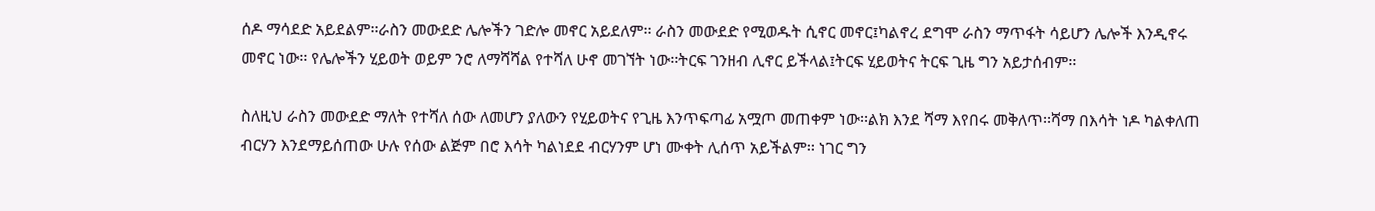ሰዶ ማሳደድ አይደልም፡፡ራስን መውደድ ሌሎችን ገድሎ መኖር አይደለም፡፡ ራስን መውደድ የሚወዱት ሲኖር መኖር፤ካልኖረ ደግሞ ራስን ማጥፋት ሳይሆን ሌሎች እንዲኖሩ መኖር ነው፡፡ የሌሎችን ሂይወት ወይም ንሮ ለማሻሻል የተሻለ ሁኖ መገኘት ነው፡፡ትርፍ ገንዘብ ሊኖር ይችላል፤ትርፍ ሂይወትና ትርፍ ጊዜ ግን አይታሰብም፡፡

ስለዚህ ራስን መውደድ ማለት የተሻለ ሰው ለመሆን ያለውን የሂይወትና የጊዜ እንጥፍጣፊ አሟጦ መጠቀም ነው፡፡ልክ እንደ ሻማ እየበሩ መቅለጥ፡፡ሻማ በእሳት ነዶ ካልቀለጠ ብርሃን እንደማይሰጠው ሁሉ የሰው ልጅም በሮ እሳት ካልነደደ ብርሃንም ሆነ ሙቀት ሊሰጥ አይችልም፡፡ ነገር ግን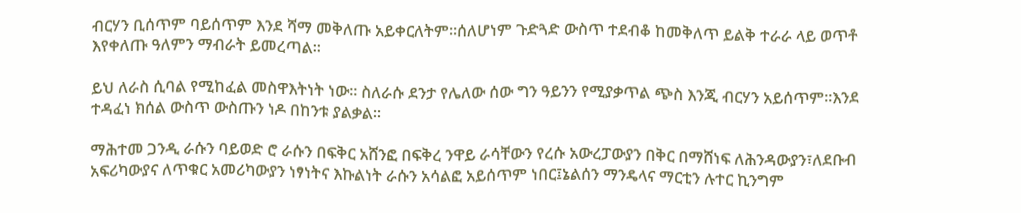ብርሃን ቢሰጥም ባይሰጥም እንደ ሻማ መቅለጡ አይቀርለትም፡፡ሰለሆነም ጉድጓድ ውስጥ ተደብቆ ከመቅለጥ ይልቅ ተራራ ላይ ወጥቶ እየቀለጡ ዓለምን ማብራት ይመረጣል፡፡

ይህ ለራስ ሲባል የሚከፈል መስዋእትነት ነው፡፡ ስለራሱ ደንታ የሌለው ሰው ግን ዓይንን የሚያቃጥል ጭስ እንጂ ብርሃን አይሰጥም፡፡እንደ ተዳፈነ ክሰል ውስጥ ውስጡን ነዶ በከንቱ ያልቃል፡፡

ማሕተመ ጋንዲ ራሱን ባይወድ ሮ ራሱን በፍቅር አሸንፎ በፍቅረ ንዋይ ራሳቸውን የረሱ አውረፓውያን በቅር በማሸነፍ ለሕንዳውያን፣ለደቡብ አፍሪካውያና ለጥቁር አመሪካውያን ነፃነትና እኩልነት ራሱን አሳልፎ አይሰጥም ነበር፤ኔልሰን ማንዴላና ማርቲን ሉተር ኪንግም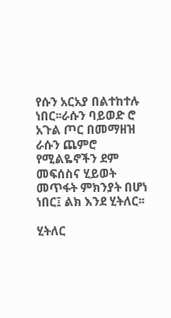የሱን አርአያ በልተከተሉ ነበር፡፡ራሱን ባይወድ ሮ አጉል ጦር በመማዘዝ ራሱን ጨምሮ የሚልዬኖችን ደም መፍሰስና ሂይወት መጥፋት ምክንያት በሆነ ነበር፤ ልክ እንደ ሂትለር፡፡

ሂትለር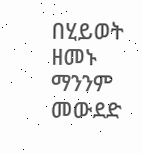በሂይወት ዘመኑ ማንንም መውደድ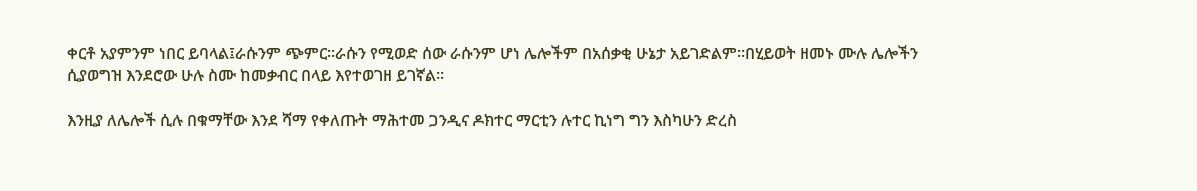ቀርቶ አያምንም ነበር ይባላል፤ራሱንም ጭምር፡፡ራሱን የሚወድ ሰው ራሱንም ሆነ ሌሎችም በአሰቃቂ ሁኔታ አይገድልም፡፡በሂይወት ዘመኑ ሙሉ ሌሎችን ሲያወግዝ እንደሮው ሁሉ ስሙ ከመቃብር በላይ እየተወገዘ ይገኛል፡፡

እንዚያ ለሌሎች ሲሉ በቁማቸው እንደ ሻማ የቀለጡት ማሕተመ ጋንዲና ዶክተር ማርቲን ሉተር ኪነግ ግን እስካሁን ድረስ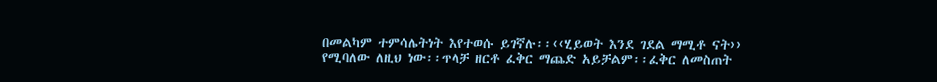በመልካም ተምሳሌትነት እየተወሱ ይገኛሉ፡፡‹‹ሂይወት እንደ ገደል ማሚቶ ናት›› የሚባለው ለዚህ ነው፡፡ጥላቻ ዘርቶ ፈቅር ማጨድ አይቻልም፡፡ፈቅር ለመስጠት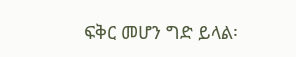ፍቅር መሆን ግድ ይላል፡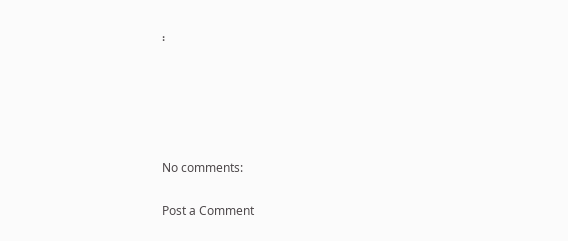፡





No comments:

Post a Comment